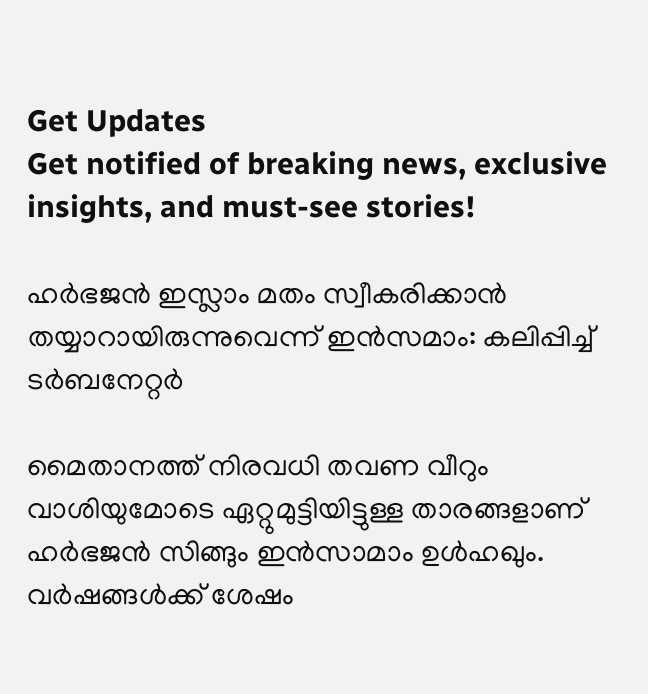Get Updates
Get notified of breaking news, exclusive insights, and must-see stories!

ഹർഭജന്‍ ഇസ്ലാം മതം സ്വീകരിക്കാന്‍ തയ്യാറായിരുന്നുവെന്ന് ഇന്‍സമാം: കലിപ്പിച്ച് ടർബനേറ്റർ

മൈതാനത്ത് നിരവധി തവണ വീറും വാശിയുമോടെ ഏറ്റുമുട്ടിയിട്ടുള്ള താരങ്ങളാണ് ഹർഭജന്‍ സിങ്ങും ഇന്‍സാമാം ഉള്‍ഹഖും. വർഷങ്ങള്‍ക്ക് ശേഷം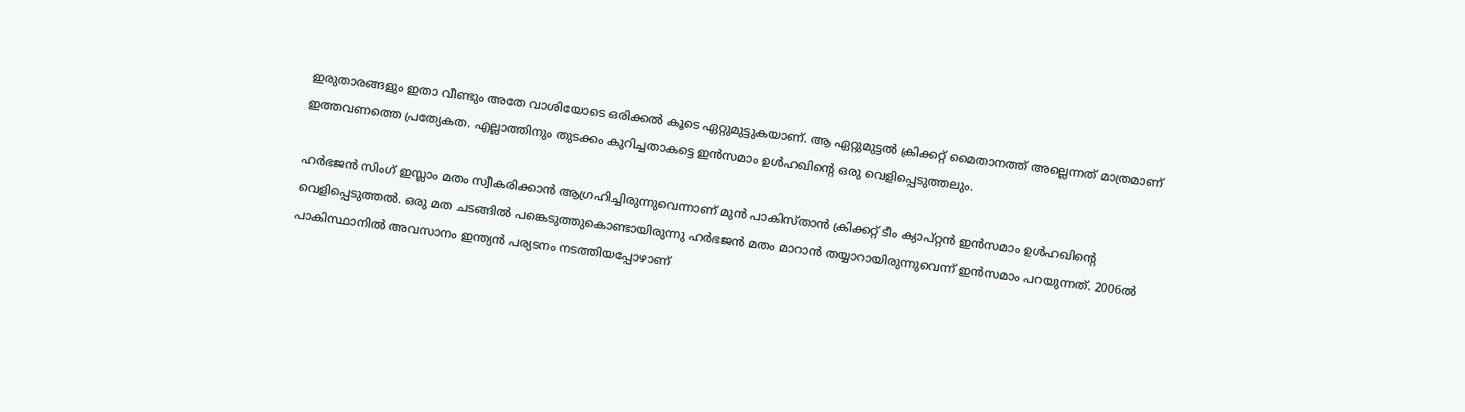ഇരുതാരങ്ങളും ഇതാ വീണ്ടും അതേ വാശിയോടെ ഒരിക്കല്‍ കൂടെ ഏറ്റുമുട്ടുകയാണ്. ആ ഏറ്റുമുട്ടല്‍ ക്രിക്കറ്റ് മൈതാനത്ത് അല്ലെന്നത് മാത്രമാണ് ഇത്തവണത്തെ പ്രത്യേകത. എല്ലാത്തിനും തുടക്കം കുറിച്ചതാകട്ടെ ഇന്‍സമാം ഉള്‍ഹഖിന്റെ ഒരു വെളിപ്പെടുത്തലും.

ഹർഭജൻ സിംഗ് ഇസ്ലാം മതം സ്വീകരിക്കാന്‍ ആഗ്രഹിച്ചിരുന്നുവെന്നാണ് മുന്‍ പാകിസ്താന്‍ ക്രിക്കറ്റ് ടീം ക്യാപ്റ്റന്‍ ഇന്‍സമാം ഉള്‍ഹഖിന്റെ വെളിപ്പെടുത്തല്‍. ഒരു മത ചടങ്ങില്‍ പങ്കെടുത്തുകൊണ്ടായിരുന്നു ഹർഭജന്‍ മതം മാറാന്‍ തയ്യാറായിരുന്നുവെന്ന് ഇന്‍സമാം പറയുന്നത്. 2006ൽ പാകിസ്ഥാനിൽ അവസാനം ഇന്ത്യന്‍ പര്യടനം നടത്തിയപ്പോഴാണ്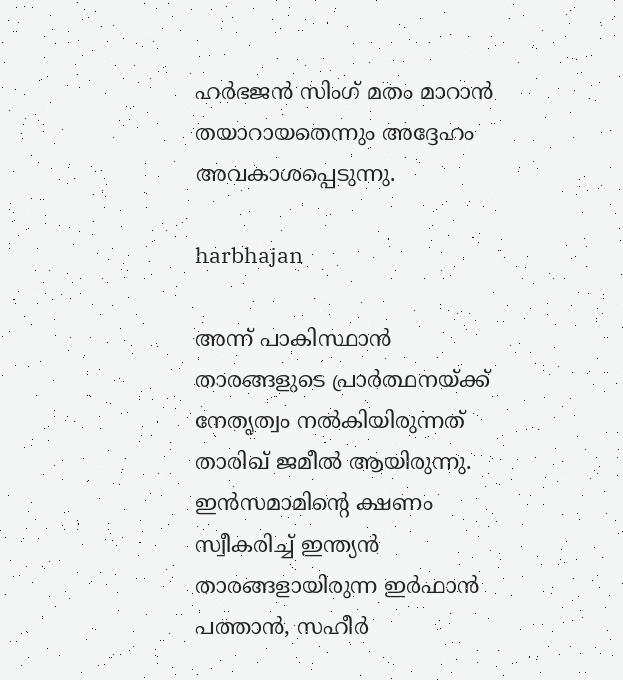ഹര്‍ഭജന്‍ സിംഗ് മതം മാറാന്‍ തയാറായതെന്നും അദ്ദേഹം അവകാശപ്പെടുന്നു.

harbhajan

അന്ന് പാകിസ്ഥാൻ താരങ്ങളുടെ പ്രാർത്ഥനയ്ക്ക് നേതൃത്വം നൽകിയിരുന്നത് താരിഖ് ജമീൽ ആയിരുന്നു. ഇൻസമാമിന്‍റെ ക്ഷണം സ്വീകരിച്ച് ഇന്ത്യന്‍ താരങ്ങളായിരുന്ന ഇർഫാൻ പത്താൻ, സഹീർ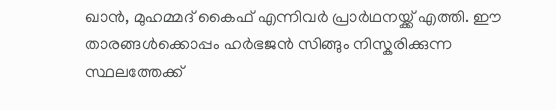ഖാൻ, മുഹമ്മദ് കൈഫ് എന്നിവർ പ്രാർഥനയ്ക്ക് എത്തി. ഈ താരങ്ങള്‍ക്കൊപ്പം ഹർഭജന്‍ സിങ്ങും നിസ്കരിക്കുന്ന സ്ഥലത്തേക്ക്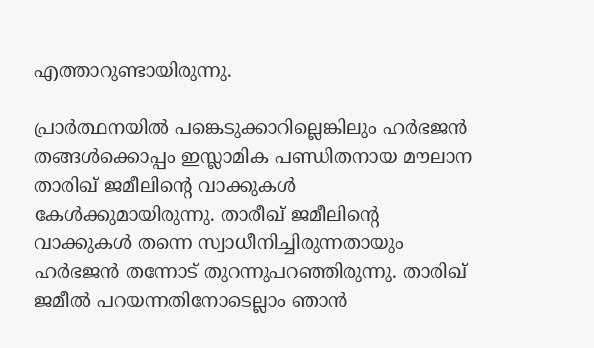എത്താറുണ്ടായിരുന്നു.

പ്രാർത്ഥനയില്‍ പങ്കെടുക്കാറില്ലെങ്കിലും ഹർഭജൻ തങ്ങൾക്കൊപ്പം ഇസ്ലാമിക പണ്ഡിതനായ മൗലാന താരിഖ് ജമീലിന്റെ വാക്കുകൾ കേള്‍ക്കുമായിരുന്നു. താരീഖ് ജമീലിന്റെ വാക്കുകൾ തന്നെ സ്വാധീനിച്ചിരുന്നതായും ഹർഭജൻ തന്നോട് തുറന്നുപറഞ്ഞിരുന്നു. താരിഖ് ജമീല്‍ പറയന്നതിനോടെല്ലാം ഞാന്‍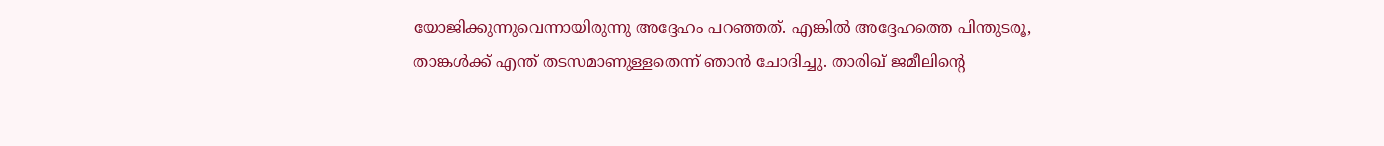യോജിക്കുന്നുവെന്നായിരുന്നു അദ്ദേഹം പറഞ്ഞത്. എങ്കില്‍ അദ്ദേഹത്തെ പിന്തുടരൂ, താങ്കള്‍ക്ക് എന്ത് തടസമാണുള്ളതെന്ന് ഞാന്‍ ചോദിച്ചു. താരിഖ് ജമീലിന്‍റെ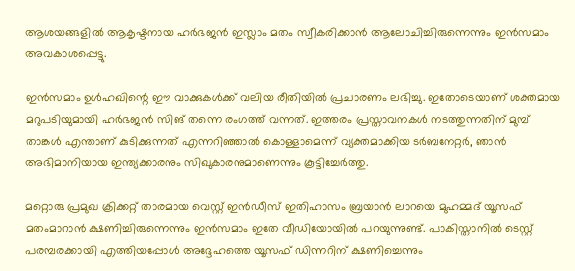ആശയങ്ങളിൽ ആകൃഷ്ടനായ ഹര്‍ഭജന്‍ ഇസ്ലാം മതം സ്വീകരിക്കാൻ ആലോചിച്ചിരുന്നെന്നും ഇന്‍സമാം അവകാശപ്പെട്ടു.

ഇന്‍സമാം ഉള്‍ഹഖിന്റെ ഈ വാക്കുകള്‍ക്ക് വലിയ രീതിയില്‍ പ്രചാരണം ലഭിച്ചു. ഇതോടെയാണ് ശക്തമായ മറുപടിയുമായി ഹർഭജന്‍ സിങ് തന്നെ രംഗത്ത് വന്നത്. ഇത്തരം പ്രസ്താവനകള്‍ നടത്തുന്നതിന് മുമ്പ് താങ്കള്‍ എന്താണ് കുടിക്കുന്നത് എന്നറിഞ്ഞാല്‍ കൊള്ളാമെന്ന് വ്യക്തമാക്കിയ ടർബനേറ്റർ, ഞാൻ അഭിമാനിയായ ഇന്ത്യക്കാരനും സിഖുകാരനുമാണെന്നും കൂട്ടിച്ചേർത്തു.

മറ്റൊരു പ്രമുഖ ക്രിക്കറ്റ് താരമായ വെസ്റ്റ് ഇൻഡീസ് ഇതിഹാസം ബ്രയാൻ ലാറയെ മുഹമ്മദ് യൂസഫ് മതംമാറാൻ ക്ഷണിച്ചിരുന്നെന്നും ഇൻസമാം ഇതേ വീഡിയോയിൽ പറയുന്നുണ്ട്. പാകിസ്താനിൽ ടെസ്റ്റ് പരമ്പരക്കായി എത്തിയപ്പോൾ അദ്ദേഹത്തെ യൂസഫ് ഡിന്നറിന് ക്ഷണിച്ചെന്നും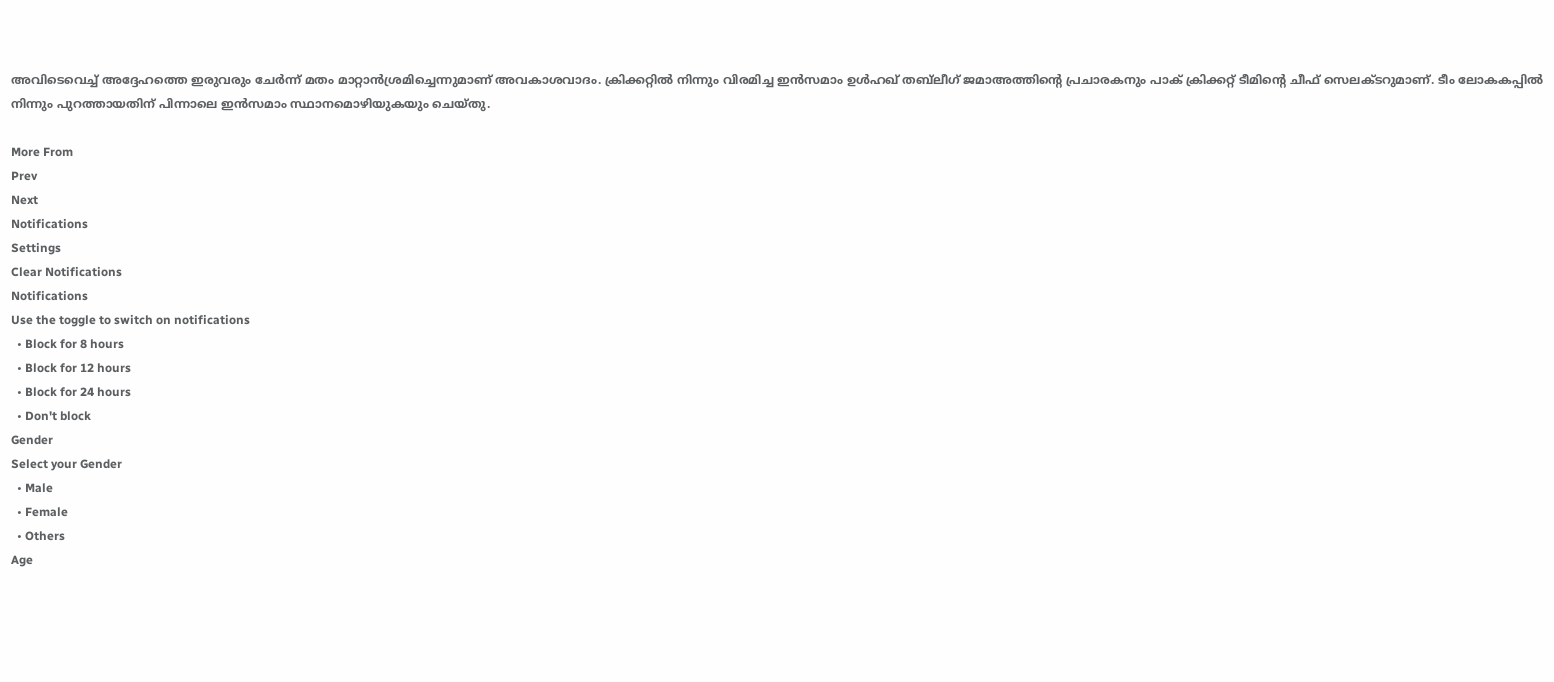അവിടെവെച്ച് അദ്ദേഹത്തെ ഇരുവരും ചേർന്ന് മതം മാറ്റാൻശ്രമിച്ചെന്നുമാണ് അവകാശവാദം. ക്രിക്കറ്റില്‍ നിന്നും വിരമിച്ച ഇന്‍സമാം ഉള്‍ഹഖ് തബ്‍ലീഗ് ജമാഅത്തിന്‍റെ പ്രചാരകനും പാക് ക്രിക്കറ്റ് ടീമിന്റെ ചീഫ് സെലക്ടറുമാണ്. ടീം ലോകകപ്പിൽ നിന്നും പുറത്തായതിന് പിന്നാലെ ഇൻസമാം സ്ഥാനമൊഴിയുകയും ചെയ്തു.

More From
Prev
Next
Notifications
Settings
Clear Notifications
Notifications
Use the toggle to switch on notifications
  • Block for 8 hours
  • Block for 12 hours
  • Block for 24 hours
  • Don't block
Gender
Select your Gender
  • Male
  • Female
  • Others
Age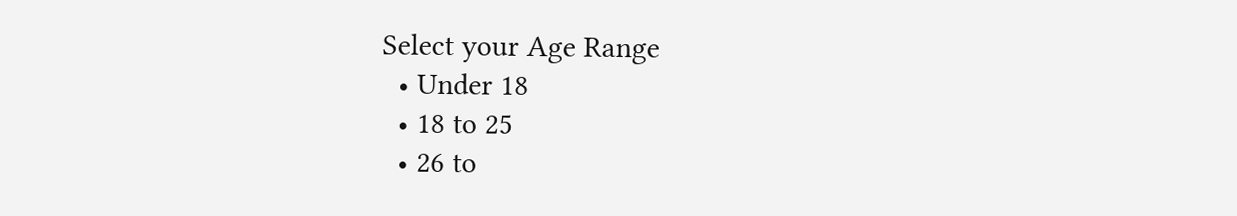Select your Age Range
  • Under 18
  • 18 to 25
  • 26 to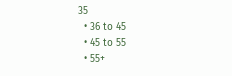35
  • 36 to 45
  • 45 to 55
  • 55+